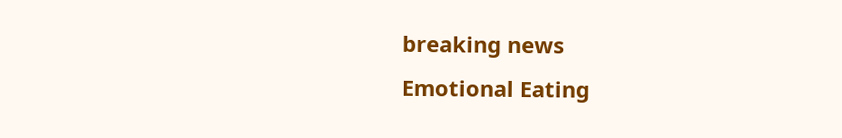breaking news
Emotional Eating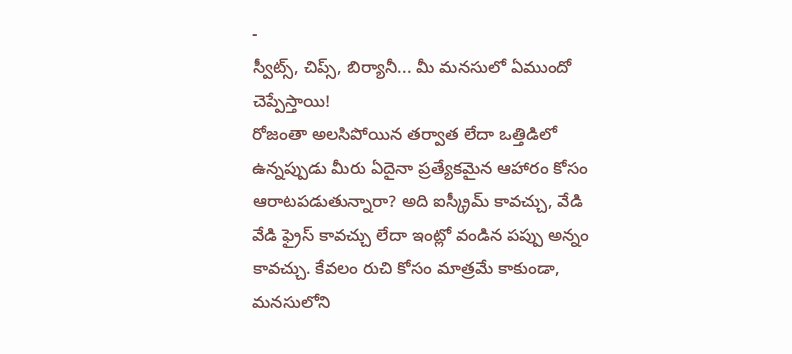-
స్వీట్స్, చిప్స్, బిర్యానీ... మీ మనసులో ఏముందో చెప్పేస్తాయి!
రోజంతా అలసిపోయిన తర్వాత లేదా ఒత్తిడిలో ఉన్నప్పుడు మీరు ఏదైనా ప్రత్యేకమైన ఆహారం కోసం ఆరాటపడుతున్నారా? అది ఐస్క్రీమ్ కావచ్చు, వేడి వేడి ఫ్రైస్ కావచ్చు లేదా ఇంట్లో వండిన పప్పు అన్నం కావచ్చు. కేవలం రుచి కోసం మాత్రమే కాకుండా, మనసులోని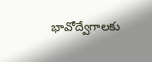భావోద్వేగాలకు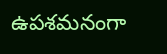ఉపశమనంగా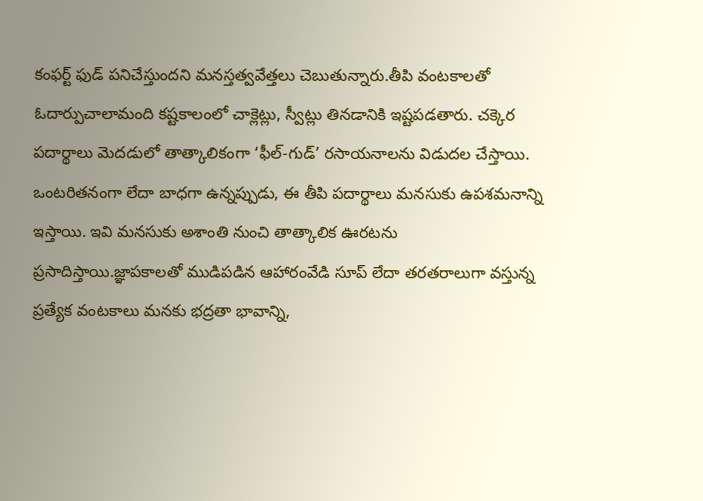కంఫర్ట్ ఫుడ్ పనిచేస్తుందని మనస్తత్వవేత్తలు చెబుతున్నారు.తీపి వంటకాలతో ఓదార్పుచాలామంది కష్టకాలంలో చాక్లెట్లు, స్వీట్లు తినడానికి ఇష్టపడతారు. చక్కెర పదార్థాలు మెదడులో తాత్కాలికంగా ‘ఫీల్-గుడ్’ రసాయనాలను విడుదల చేస్తాయి. ఒంటరితనంగా లేదా బాధగా ఉన్నప్పుడు, ఈ తీపి పదార్థాలు మనసుకు ఉపశమనాన్ని ఇస్తాయి. ఇవి మనసుకు అశాంతి నుంచి తాత్కాలిక ఊరటను ప్రసాదిస్తాయి.జ్ఞాపకాలతో ముడిపడిన ఆహారంవేడి సూప్ లేదా తరతరాలుగా వస్తున్న ప్రత్యేక వంటకాలు మనకు భద్రతా భావాన్ని,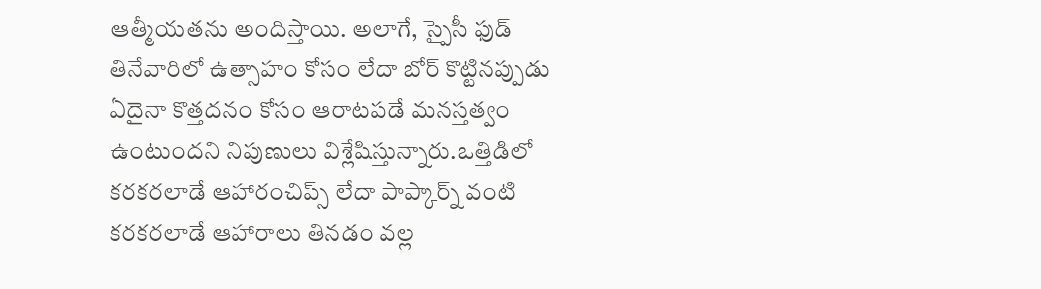ఆత్మీయతను అందిస్తాయి. అలాగే, స్పైసీ ఫుడ్ తినేవారిలో ఉత్సాహం కోసం లేదా బోర్ కొట్టినప్పుడు ఏదైనా కొత్తదనం కోసం ఆరాటపడే మనస్తత్వం ఉంటుందని నిపుణులు విశ్లేషిస్తున్నారు.ఒత్తిడిలో కరకరలాడే ఆహారంచిప్స్ లేదా పాప్కార్న్ వంటి కరకరలాడే ఆహారాలు తినడం వల్ల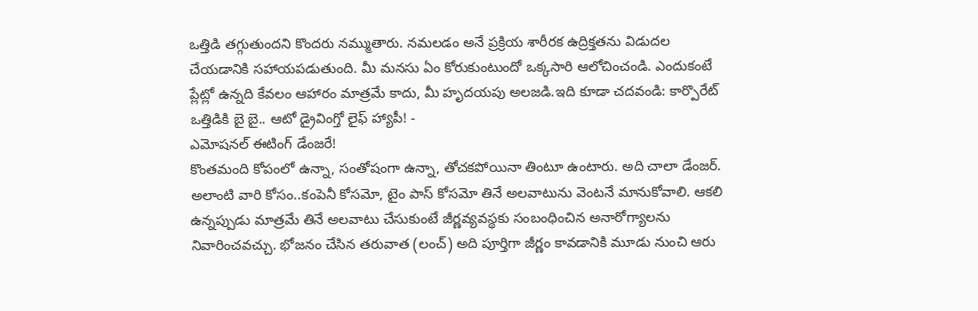ఒత్తిడి తగ్గుతుందని కొందరు నమ్ముతారు. నమలడం అనే ప్రక్రియ శారీరక ఉద్రిక్తతను విడుదల చేయడానికి సహాయపడుతుంది. మీ మనసు ఏం కోరుకుంటుందో ఒక్కసారి ఆలోచించండి. ఎందుకంటే ప్లేట్లో ఉన్నది కేవలం ఆహారం మాత్రమే కాదు, మీ హృదయపు అలజడి.ఇది కూడా చదవండి: కార్పొరేట్ ఒత్తిడికి బై బై.. ఆటో డ్రైవింగ్తో లైఫ్ హ్యాపీ! -
ఎమోషనల్ ఈటింగ్ డేంజరే!
కొంతమంది కోపంలో ఉన్నా, సంతోషంగా ఉన్నా, తోచకపోయినా తింటూ ఉంటారు. అది చాలా డేంజర్. అలాంటి వారి కోసం..కంపెనీ కోసమో, టైం పాస్ కోసమో తినే అలవాటును వెంటనే మానుకోవాలి. ఆకలి ఉన్నప్పుడు మాత్రమే తినే అలవాటు చేసుకుంటే జీర్ణవ్యవస్థకు సంబంధించిన అనారోగ్యాలను నివారించవచ్చు. భోజనం చేసిన తరువాత (లంచ్) అది పూర్తిగా జీర్ణం కావడానికి మూడు నుంచి ఆరు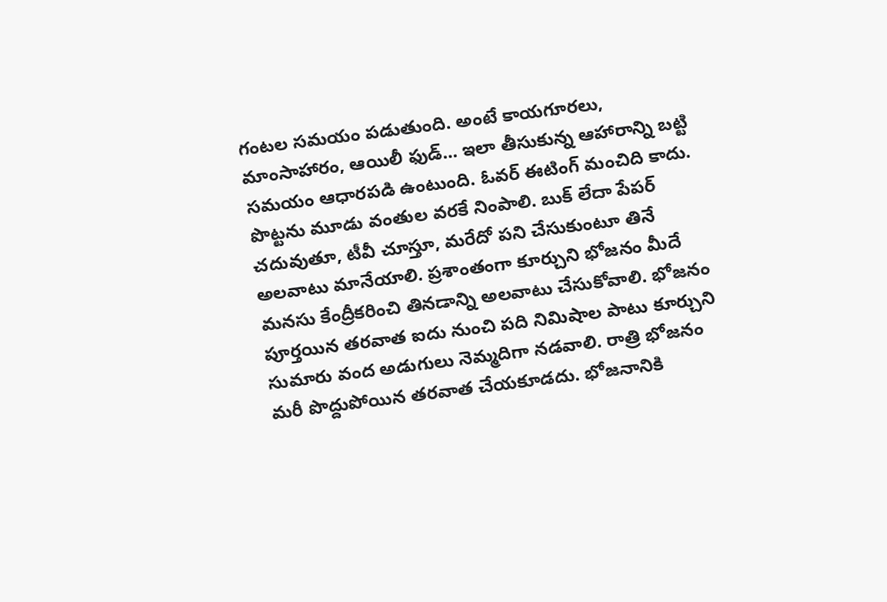గంటల సమయం పడుతుంది. అంటే కాయగూరలు, మాంసాహారం, ఆయిలీ ఫుడ్... ఇలా తీసుకున్న ఆహారాన్ని బట్టి సమయం ఆధారపడి ఉంటుంది. ఓవర్ ఈటింగ్ మంచిది కాదు. పొట్టను మూడు వంతుల వరకే నింపాలి. బుక్ లేదా పేపర్ చదువుతూ, టీవీ చూస్తూ, మరేదో పని చేసుకుంటూ తినే అలవాటు మానేయాలి. ప్రశాంతంగా కూర్చుని భోజనం మీదే మనసు కేంద్రీకరించి తినడాన్ని అలవాటు చేసుకోవాలి. భోజనం పూర్తయిన తరవాత ఐదు నుంచి పది నిమిషాల పాటు కూర్చుని సుమారు వంద అడుగులు నెమ్మదిగా నడవాలి. రాత్రి భోజనం మరీ పొద్దుపోయిన తరవాత చేయకూడదు. భోజనానికి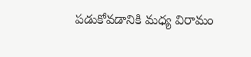పడుకోవడానికి మధ్య విరామం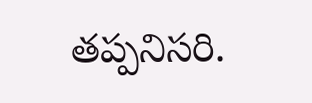తప్పనిసరి.